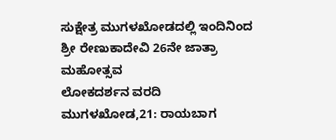ಸುಕ್ಷೇತ್ರ ಮುಗಳಖೋಡದಲ್ಲಿ ಇಂದಿನಿಂದ ಶ್ರೀ ರೇಣುಕಾದೇವಿ 26ನೇ ಜಾತ್ರಾ ಮಹೋತ್ಸವ
ಲೋಕದರ್ಶನ ವರದಿ
ಮುಗಳಖೋಡ,21: ರಾಯಬಾಗ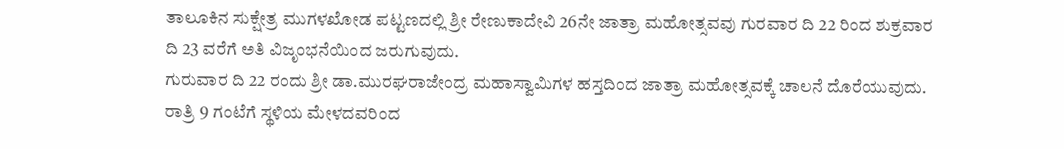ತಾಲೂಕಿನ ಸುಕ್ಷೇತ್ರ ಮುಗಳಖೋಡ ಪಟ್ಟಣದಲ್ಲಿ ಶ್ರೀ ರೇಣುಕಾದೇವಿ 26ನೇ ಜಾತ್ರಾ ಮಹೋತ್ಸವವು ಗುರವಾರ ದಿ 22 ರಿಂದ ಶುಕ್ರವಾರ ದಿ 23 ವರೆಗೆ ಅತಿ ವಿಜೃಂಭನೆಯಿಂದ ಜರುಗುವುದು.
ಗುರುವಾರ ದಿ 22 ರಂದು ಶ್ರೀ ಡಾ.ಮುರಘರಾಜೇಂದ್ರ ಮಹಾಸ್ವಾಮಿಗಳ ಹಸ್ತದಿಂದ ಜಾತ್ರಾ ಮಹೋತ್ಸವಕ್ಕೆ ಚಾಲನೆ ದೊರೆಯುವುದು. ರಾತ್ರಿ 9 ಗಂಟೆಗೆ ಸ್ಥಳಿಯ ಮೇಳದವರಿಂದ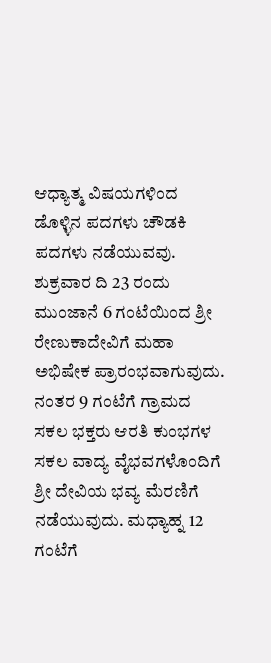ಆಧ್ಯಾತ್ಮ ವಿಷಯಗಳಿಂದ ಡೊಳ್ಳಿನ ಪದಗಳು ಚೌಡಕಿ ಪದಗಳು ನಡೆಯುವವು.
ಶುಕ್ರವಾರ ದಿ 23 ರಂದು ಮುಂಜಾನೆ 6 ಗಂಟೆಯಿಂದ ಶ್ರೀ ರೇಣುಕಾದೇವಿಗೆ ಮಹಾ ಅಭಿಷೇಕ ಪ್ರಾರಂಭವಾಗುವುದು. ನಂತರ 9 ಗಂಟೆಗೆ ಗ್ರಾಮದ ಸಕಲ ಭಕ್ತರು ಆರತಿ ಕುಂಭಗಳ ಸಕಲ ವಾದ್ಯ ವೈಭವಗಳೊಂದಿಗೆ ಶ್ರೀ ದೇವಿಯ ಭವ್ಯ ಮೆರಣಿಗೆ ನಡೆಯುವುದು. ಮಧ್ಯಾಹ್ನ 12 ಗಂಟೆಗೆ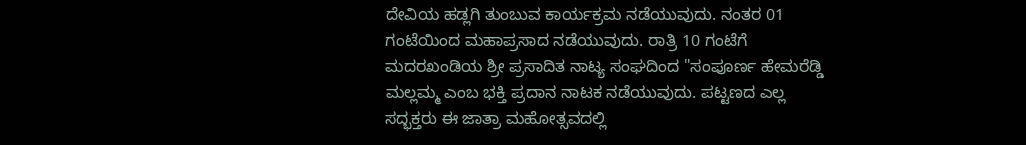ದೇವಿಯ ಹಡ್ಲಗಿ ತುಂಬುವ ಕಾರ್ಯಕ್ರಮ ನಡೆಯುವುದು. ನಂತರ 01 ಗಂಟೆಯಿಂದ ಮಹಾಪ್ರಸಾದ ನಡೆಯುವುದು. ರಾತ್ರಿ 10 ಗಂಟೆಗೆ ಮದರಖಂಡಿಯ ಶ್ರೀ ಪ್ರಸಾದಿತ ನಾಟ್ಯ ಸಂಘದಿಂದ "ಸಂಪೂರ್ಣ ಹೇಮರೆಡ್ಡಿ ಮಲ್ಲಮ್ಮ ಎಂಬ ಭಕ್ತಿ ಪ್ರದಾನ ನಾಟಕ ನಡೆಯುವುದು. ಪಟ್ಟಣದ ಎಲ್ಲ ಸದ್ಭಕ್ತರು ಈ ಜಾತ್ರಾ ಮಹೋತ್ಸವದಲ್ಲಿ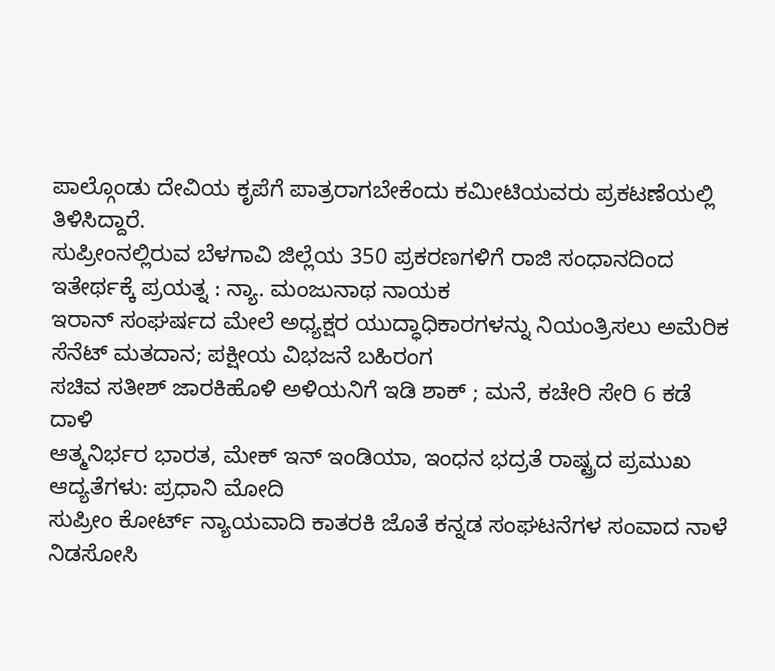ಪಾಲ್ಗೊಂಡು ದೇವಿಯ ಕೃಪೆಗೆ ಪಾತ್ರರಾಗಬೇಕೆಂದು ಕಮೀಟಿಯವರು ಪ್ರಕಟಣೆಯಲ್ಲಿ ತಿಳಿಸಿದ್ದಾರೆ.
ಸುಪ್ರೀಂನಲ್ಲಿರುವ ಬೆಳಗಾವಿ ಜಿಲ್ಲೆಯ 350 ಪ್ರಕರಣಗಳಿಗೆ ರಾಜಿ ಸಂಧಾನದಿಂದ ಇತೇರ್ಥಕ್ಕೆ ಪ್ರಯತ್ನ : ನ್ಯಾ. ಮಂಜುನಾಥ ನಾಯಕ
ಇರಾನ್ ಸಂಘರ್ಷದ ಮೇಲೆ ಅಧ್ಯಕ್ಷರ ಯುದ್ಧಾಧಿಕಾರಗಳನ್ನು ನಿಯಂತ್ರಿಸಲು ಅಮೆರಿಕ ಸೆನೆಟ್ ಮತದಾನ; ಪಕ್ಷೀಯ ವಿಭಜನೆ ಬಹಿರಂಗ
ಸಚಿವ ಸತೀಶ್ ಜಾರಕಿಹೊಳಿ ಅಳಿಯನಿಗೆ ಇಡಿ ಶಾಕ್ ; ಮನೆ, ಕಚೇರಿ ಸೇರಿ 6 ಕಡೆ ದಾಳಿ
ಆತ್ಮನಿರ್ಭರ ಭಾರತ, ಮೇಕ್ ಇನ್ ಇಂಡಿಯಾ, ಇಂಧನ ಭದ್ರತೆ ರಾಷ್ಟ್ರದ ಪ್ರಮುಖ ಆದ್ಯತೆಗಳು: ಪ್ರಧಾನಿ ಮೋದಿ
ಸುಪ್ರೀಂ ಕೋರ್ಟ್ ನ್ಯಾಯವಾದಿ ಕಾತರಕಿ ಜೊತೆ ಕನ್ನಡ ಸಂಘಟನೆಗಳ ಸಂವಾದ ನಾಳೆ
ನಿಡಸೋಸಿ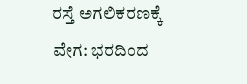ರಸ್ತೆ ಅಗಲಿಕರಣಕ್ಕೆ ವೇಗ: ಭರದಿಂದ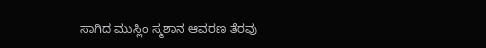ಸಾಗಿದ ಮುಸ್ಲಿಂ ಸ್ಮಶಾನ ಆವರಣ ತೆರವು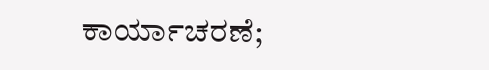ಕಾರ್ಯಾಚರಣೆ;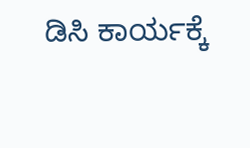ಡಿಸಿ ಕಾರ್ಯಕ್ಕೆ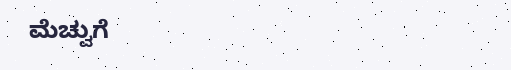ಮೆಚ್ವುಗೆ